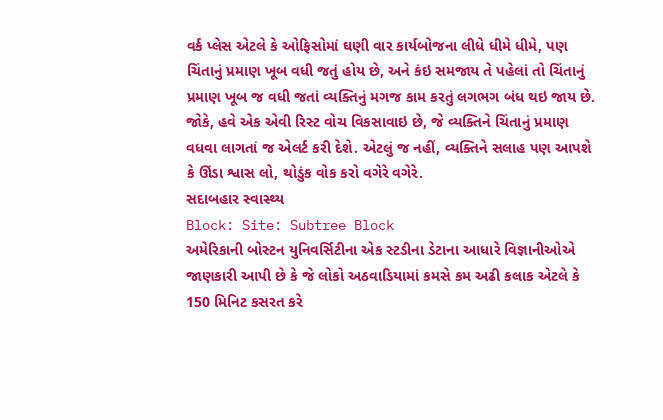વર્ક પ્લેસ એટલે કે ઓફિસોમાં ઘણી વાર કાર્યબોજના લીધે ધીમે ધીમે, પણ ચિંતાનું પ્રમાણ ખૂબ વધી જતું હોય છે, અને કંઇ સમજાય તે પહેલાં તો ચિંતાનું પ્રમાણ ખૂબ જ વધી જતાં વ્યક્તિનું મગજ કામ કરતું લગભગ બંધ થઇ જાય છે. જોકે, હવે એક એવી રિસ્ટ વોચ વિકસાવાઇ છે, જે વ્યક્તિને ચિંતાનું પ્રમાણ વધવા લાગતાં જ એલર્ટ કરી દેશે. એટલું જ નહીં, વ્યક્તિને સલાહ પણ આપશે કે ઊંડા શ્વાસ લો, થોડુંક વોક કરો વગેરે વગેરે.
સદાબહાર સ્વાસ્થ્ય
Block: Site: Subtree Block
અમેરિકાની બોસ્ટન યુનિવર્સિટીના એક સ્ટડીના ડેટાના આધારે વિજ્ઞાનીઓએ જાણકારી આપી છે કે જે લોકો અઠવાડિયામાં કમસે કમ અઢી કલાક એટલે કે 150 મિનિટ કસરત કરે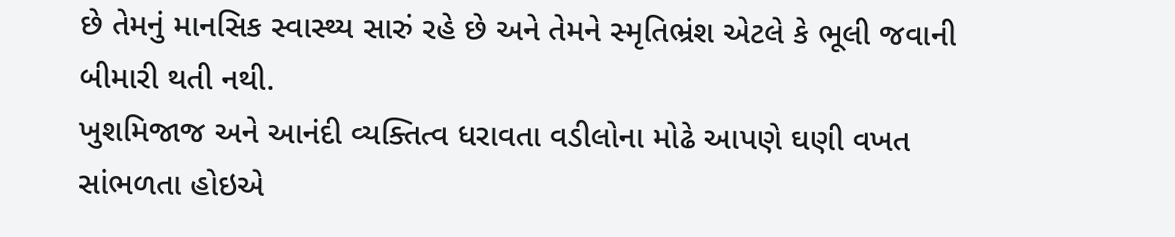છે તેમનું માનસિક સ્વાસ્થ્ય સારું રહે છે અને તેમને સ્મૃતિભ્રંશ એટલે કે ભૂલી જવાની બીમારી થતી નથી.
ખુશમિજાજ અને આનંદી વ્યક્તિત્વ ધરાવતા વડીલોના મોઢે આપણે ઘણી વખત સાંભળતા હોઇએ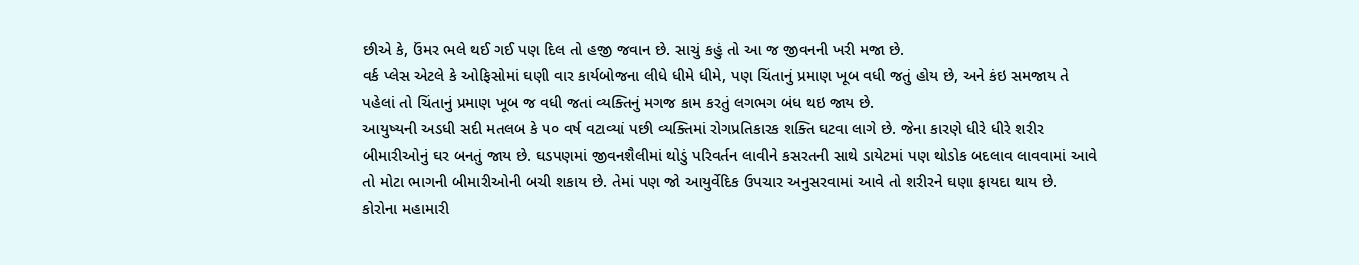છીએ કે, ઉંમર ભલે થઈ ગઈ પણ દિલ તો હજી જવાન છે. સાચું કહું તો આ જ જીવનની ખરી મજા છે.
વર્ક પ્લેસ એટલે કે ઓફિસોમાં ઘણી વાર કાર્યબોજના લીધે ધીમે ધીમે, પણ ચિંતાનું પ્રમાણ ખૂબ વધી જતું હોય છે, અને કંઇ સમજાય તે પહેલાં તો ચિંતાનું પ્રમાણ ખૂબ જ વધી જતાં વ્યક્તિનું મગજ કામ કરતું લગભગ બંધ થઇ જાય છે.
આયુષ્યની અડધી સદી મતલબ કે ૫૦ વર્ષ વટાવ્યાં પછી વ્યક્તિમાં રોગપ્રતિકારક શક્તિ ઘટવા લાગે છે. જેના કારણે ધીરે ધીરે શરીર બીમારીઓનું ઘર બનતું જાય છે. ઘડપણમાં જીવનશૈલીમાં થોડું પરિવર્તન લાવીને કસરતની સાથે ડાયેટમાં પણ થોડોક બદલાવ લાવવામાં આવે તો મોટા ભાગની બીમારીઓની બચી શકાય છે. તેમાં પણ જો આયુર્વેદિક ઉપચાર અનુસરવામાં આવે તો શરીરને ઘણા ફાયદા થાય છે.
કોરોના મહામારી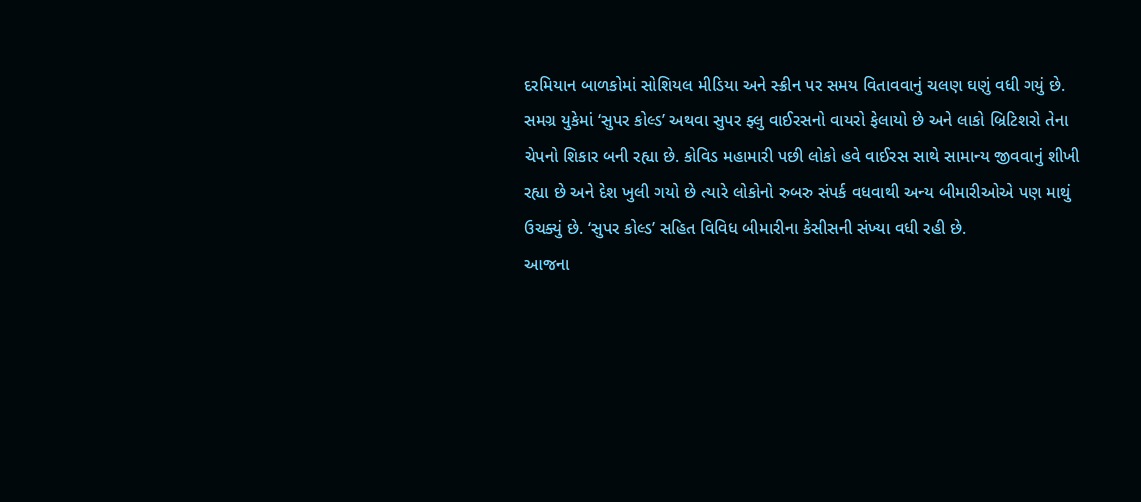દરમિયાન બાળકોમાં સોશિયલ મીડિયા અને સ્ક્રીન પર સમય વિતાવવાનું ચલણ ઘણું વધી ગયું છે.
સમગ્ર યુકેમાં ‘સુપર કોલ્ડ’ અથવા સુપર ફ્લુ વાઈરસનો વાયરો ફેલાયો છે અને લાકો બ્રિટિશરો તેના ચેપનો શિકાર બની રહ્યા છે. કોવિડ મહામારી પછી લોકો હવે વાઈરસ સાથે સામાન્ય જીવવાનું શીખી રહ્યા છે અને દેશ ખુલી ગયો છે ત્યારે લોકોનો રુબરુ સંપર્ક વધવાથી અન્ય બીમારીઓએ પણ માથું ઉચક્યું છે. ‘સુપર કોલ્ડ’ સહિત વિવિધ બીમારીના કેસીસની સંખ્યા વધી રહી છે.
આજના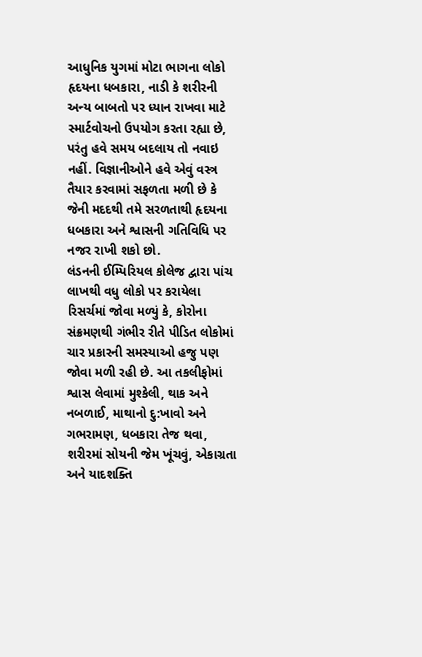આધુનિક યુગમાં મોટા ભાગના લોકો હૃદયના ધબકારા, નાડી કે શરીરની અન્ય બાબતો પર ધ્યાન રાખવા માટે સ્માર્ટવોચનો ઉપયોગ કરતા રહ્યા છે, પરંતુ હવે સમય બદલાય તો નવાઇ નહીં. વિજ્ઞાનીઓને હવે એવું વસ્ત્ર તૈયાર કરવામાં સફળતા મળી છે કે જેની મદદથી તમે સરળતાથી હૃદયના ધબકારા અને શ્વાસની ગતિવિધિ પર નજર રાખી શકો છો.
લંડનની ઈમ્પિરિયલ કોલેજ દ્વારા પાંચ લાખથી વધુ લોકો પર કરાયેલા રિસર્ચમાં જોવા મળ્યું કે, કોરોના સંક્રમણથી ગંભીર રીતે પીડિત લોકોમાં ચાર પ્રકારની સમસ્યાઓ હજુ પણ જોવા મળી રહી છે. આ તકલીફોમાં શ્વાસ લેવામાં મુશ્કેલી, થાક અને નબળાઈ, માથાનો દુ:ખાવો અને ગભરામણ, ધબકારા તેજ થવા, શરીરમાં સોયની જેમ ખૂંચવું, એકાગ્રતા અને યાદશક્તિ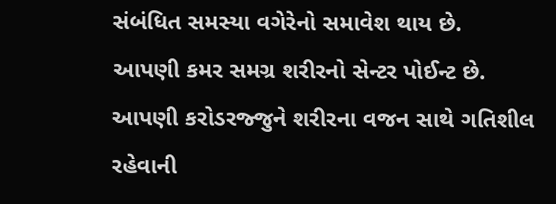સંબંધિત સમસ્યા વગેરેનો સમાવેશ થાય છે.
આપણી કમર સમગ્ર શરીરનો સેન્ટર પોઈન્ટ છે. આપણી કરોડરજ્જુને શરીરના વજન સાથે ગતિશીલ રહેવાની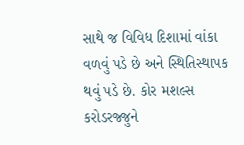સાથે જ વિવિધ દિશામાં વાંકા વળવું પડે છે અને સ્થિતિસ્થાપક થવું પડે છે. કોર મશલ્સ કરોડરજ્જુને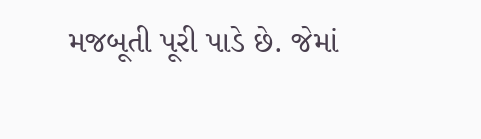મજબૂતી પૂરી પાડે છે. જેમાં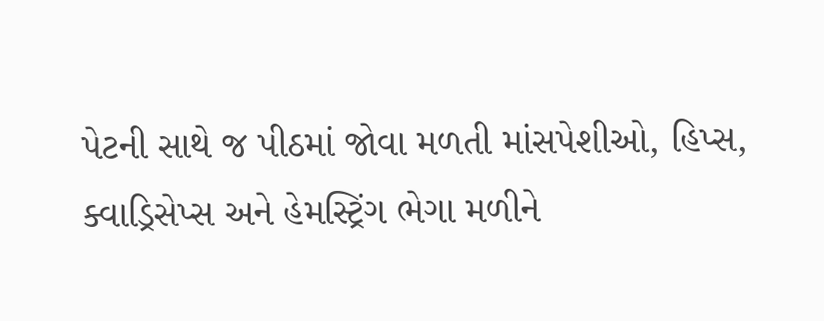પેટની સાથે જ પીઠમાં જોવા મળતી માંસપેશીઓ, હિપ્સ, ક્વાડ્રિસેપ્સ અને હેમસ્ટ્રિંગ ભેગા મળીને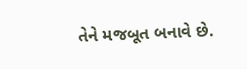તેને મજબૂત બનાવે છે.